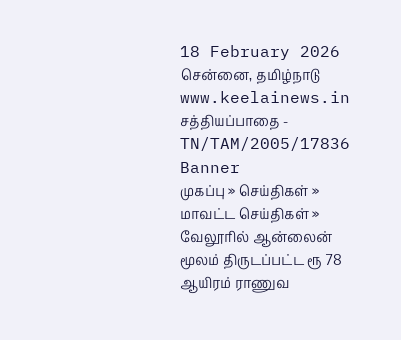18 February 2026 சென்னை, தமிழ்நாடு
www.keelainews.in
சத்தியப்பாதை - TN/TAM/2005/17836
Banner
முகப்பு » செய்திகள் » மாவட்ட செய்திகள் » வேலூரில் ஆன்லைன் மூலம் திருடப்பட்ட ரூ 78 ஆயிரம் ராணுவ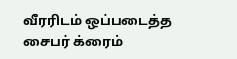வீரரிடம் ஒப்படைத்த சைபர் க்ரைம்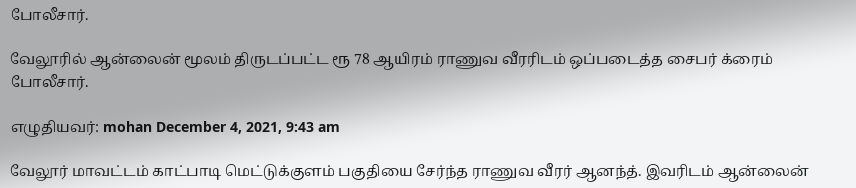போலீசார்.

வேலூரில் ஆன்லைன் மூலம் திருடப்பட்ட ரூ 78 ஆயிரம் ராணுவ வீரரிடம் ஒப்படைத்த சைபர் க்ரைம் போலீசார்.

எழுதியவர்: mohan December 4, 2021, 9:43 am

வேலூர் மாவட்டம் காட்பாடி மெட்டுக்குளம் பகுதியை சேர்ந்த ராணுவ வீரர் ஆனந்த். இவரிடம் ஆன்லைன்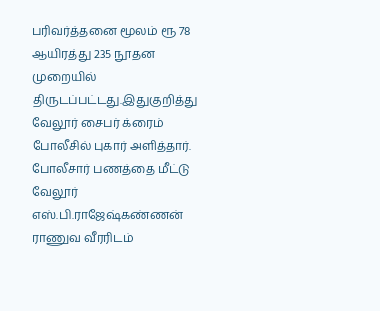பரிவர்த்தனை மூலம் ரூ 78 ஆயிரத்து 235 நூதன முறையில் திருடப்பட்டது.இதுகுறித்து வேலூர் சைபர் க்ரைம் போலீசில் புகார் அளித்தார். போலீசார் பணத்தை மீட்டு வேலூர் எஸ்.பி.ராஜேஷ்கண்ணன் ராணுவ வீரரிடம்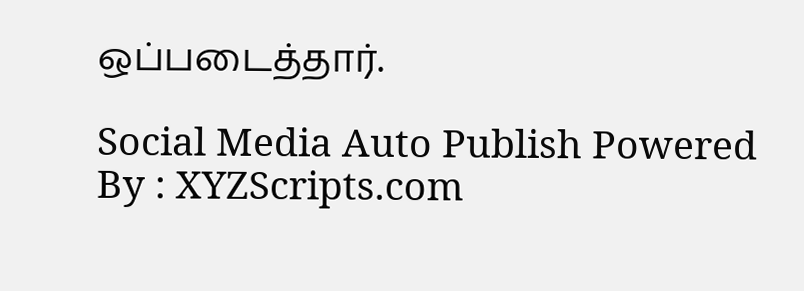ஒப்படைத்தார்.

Social Media Auto Publish Powered By : XYZScripts.com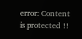error: Content is protected !!